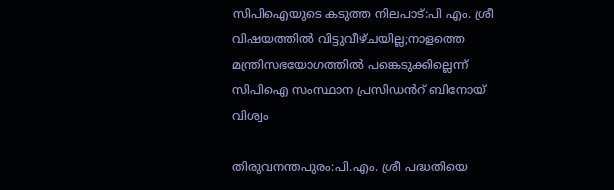സിപിഐയുടെ കടുത്ത നിലപാട്:പി എം. ശ്രീ വിഷയത്തിൽ വിട്ടുവീഴ്ചയില്ല;നാളത്തെ മന്ത്രിസഭയോഗത്തിൽ പങ്കെടുക്കില്ലെന്ന് സിപിഐ സംസ്ഥാന പ്രസിഡൻറ് ബിനോയ് വിശ്വം

തിരുവനന്തപുരം:പി.എം. ശ്രീ പദ്ധതിയെ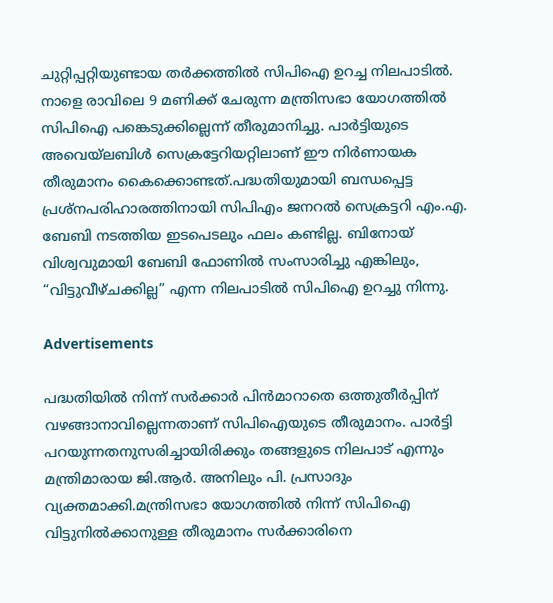ചുറ്റിപ്പറ്റിയുണ്ടായ തർക്കത്തിൽ സിപിഐ ഉറച്ച നിലപാടിൽ. നാളെ രാവിലെ 9 മണിക്ക് ചേരുന്ന മന്ത്രിസഭാ യോഗത്തിൽ സിപിഐ പങ്കെടുക്കില്ലെന്ന് തീരുമാനിച്ചു. പാർട്ടിയുടെ അവെയ്ലബിൾ സെക്രട്ടേറിയറ്റിലാണ് ഈ നിർണായക തീരുമാനം കൈക്കൊണ്ടത്.പദ്ധതിയുമായി ബന്ധപ്പെട്ട പ്രശ്നപരിഹാരത്തിനായി സിപിഎം ജനറൽ സെക്രട്ടറി എം.എ. ബേബി നടത്തിയ ഇടപെടലും ഫലം കണ്ടില്ല. ബിനോയ് വിശ്വവുമായി ബേബി ഫോണിൽ സംസാരിച്ചു എങ്കിലും, “വിട്ടുവീഴ്ചക്കില്ല” എന്ന നിലപാടിൽ സിപിഐ ഉറച്ചു നിന്നു.

Advertisements

പദ്ധതിയിൽ നിന്ന് സർക്കാർ പിൻമാറാതെ ഒത്തുതീർപ്പിന് വഴങ്ങാനാവില്ലെന്നതാണ് സിപിഐയുടെ തീരുമാനം. പാർട്ടി പറയുന്നതനുസരിച്ചായിരിക്കും തങ്ങളുടെ നിലപാട് എന്നും മന്ത്രിമാരായ ജി.ആർ. അനിലും പി. പ്രസാദും വ്യക്തമാക്കി.മന്ത്രിസഭാ യോഗത്തിൽ നിന്ന് സിപിഐ വിട്ടുനിൽക്കാനുള്ള തീരുമാനം സർക്കാരിനെ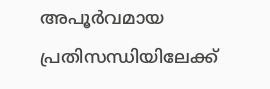അപൂർവമായ പ്രതിസന്ധിയിലേക്ക്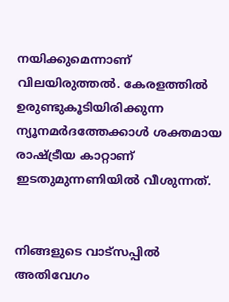നയിക്കുമെന്നാണ് വിലയിരുത്തൽ. കേരളത്തിൽ ഉരുണ്ടുകൂടിയിരിക്കുന്ന ന്യൂനമർദത്തേക്കാൾ ശക്തമായ രാഷ്ട്രീയ കാറ്റാണ് ഇടതുമുന്നണിയിൽ വീശുന്നത്.


നിങ്ങളുടെ വാട്സപ്പിൽ അതിവേഗം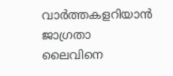വാർത്തകളറിയാൻ ജാഗ്രതാ ലൈവിനെ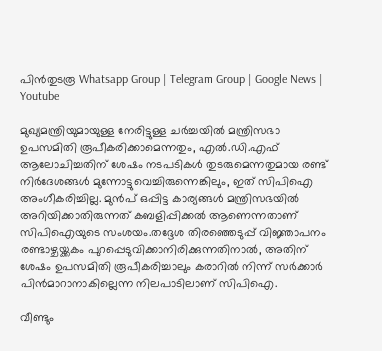പിൻതുടരൂ Whatsapp Group | Telegram Group | Google News | Youtube

മുഖ്യമന്ത്രിയുമായുള്ള നേരിട്ടുള്ള ചർച്ചയിൽ മന്ത്രിസഭാ ഉപസമിതി രൂപീകരിക്കാമെന്നതും, എൽ.ഡി.എഫ് ആലോചിച്ചതിന് ശേഷം നടപടികൾ തുടരുമെന്നതുമായ രണ്ട് നിർദേശങ്ങൾ മുന്നോട്ടുവെച്ചിരുന്നെങ്കിലും, ഇത് സിപിഐ അംഗീകരിച്ചില്ല. മുൻപ് ഒപ്പിട്ട കാര്യങ്ങൾ മന്ത്രിസഭയിൽ അറിയിക്കാതിരുന്നത് കബളിപ്പിക്കൽ ആണെന്നതാണ് സിപിഐയുടെ സംശയം.തദ്ദേശ തിരഞ്ഞെടുപ്പ് വിജ്ഞാപനം രണ്ടാഴ്ചയ്ക്കകം പുറപ്പെടുവിക്കാനിരിക്കുന്നതിനാൽ, അതിന് ശേഷം ഉപസമിതി രൂപീകരിച്ചാലും കരാറിൽ നിന്ന് സർക്കാർ പിൻമാറാനാകില്ലെന്ന നിലപാടിലാണ് സിപിഐ.

വീണ്ടും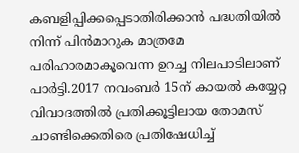കബളിപ്പിക്കപ്പെടാതിരിക്കാൻ പദ്ധതിയിൽ നിന്ന് പിൻമാറുക മാത്രമേ പരിഹാരമാകൂവെന്ന ഉറച്ച നിലപാടിലാണ് പാർട്ടി.2017 നവംബർ 15ന് കായൽ കയ്യേറ്റ വിവാദത്തിൽ പ്രതിക്കൂട്ടിലായ തോമസ് ചാണ്ടിക്കെതിരെ പ്രതിഷേധിച്ച്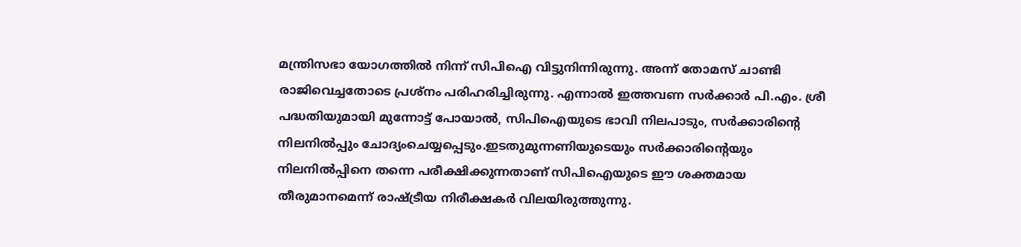മന്ത്രിസഭാ യോഗത്തിൽ നിന്ന് സിപിഐ വിട്ടുനിന്നിരുന്നു. അന്ന് തോമസ് ചാണ്ടി രാജിവെച്ചതോടെ പ്രശ്നം പരിഹരിച്ചിരുന്നു. എന്നാൽ ഇത്തവണ സർക്കാർ പി.എം. ശ്രീ പദ്ധതിയുമായി മുന്നോട്ട് പോയാൽ, സിപിഐയുടെ ഭാവി നിലപാടും, സർക്കാരിന്റെ നിലനിൽപ്പും ചോദ്യംചെയ്യപ്പെടും.ഇടതുമുന്നണിയുടെയും സർക്കാരിന്റെയും നിലനിൽപ്പിനെ തന്നെ പരീക്ഷിക്കുന്നതാണ് സിപിഐയുടെ ഈ ശക്തമായ തീരുമാനമെന്ന് രാഷ്ട്രീയ നിരീക്ഷകർ വിലയിരുത്തുന്നു.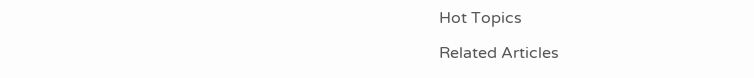Hot Topics

Related Articles